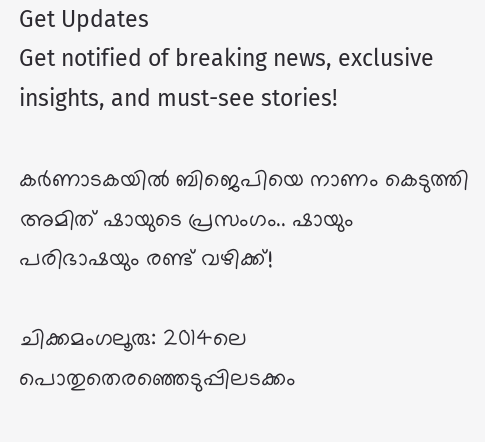Get Updates
Get notified of breaking news, exclusive insights, and must-see stories!

കർണാടകയിൽ ബിജെപിയെ നാണം കെടുത്തി അമിത് ഷായുടെ പ്രസംഗം.. ഷായും പരിഭാഷയും രണ്ട് വഴിക്ക്!

ചിക്കമംഗലൂരു: 2014ലെ പൊതുതെരഞ്ഞെടുപ്പിലടക്കം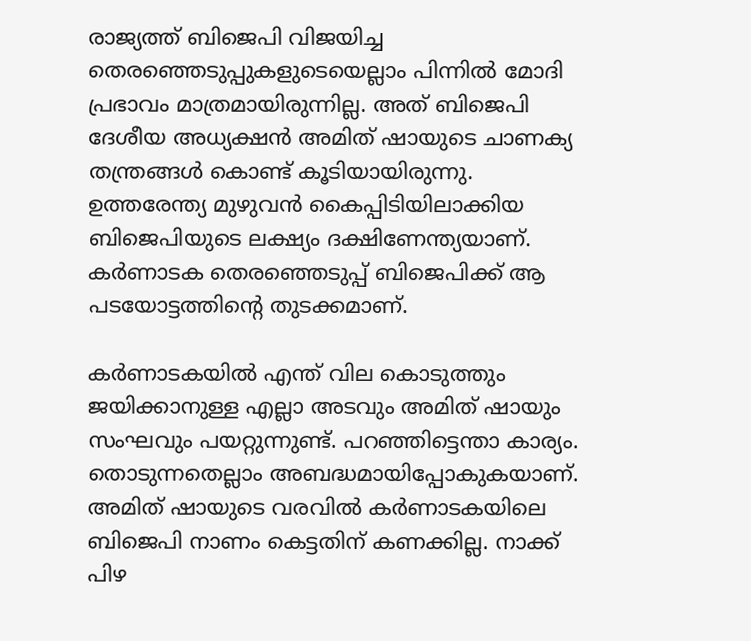രാജ്യത്ത് ബിജെപി വിജയിച്ച തെരഞ്ഞെടുപ്പുകളുടെയെല്ലാം പിന്നില്‍ മോദി പ്രഭാവം മാത്രമായിരുന്നില്ല. അത് ബിജെപി ദേശീയ അധ്യക്ഷന്‍ അമിത് ഷായുടെ ചാണക്യ തന്ത്രങ്ങള്‍ കൊണ്ട് കൂടിയായിരുന്നു. ഉത്തരേന്ത്യ മുഴുവന്‍ കൈപ്പിടിയിലാക്കിയ ബിജെപിയുടെ ലക്ഷ്യം ദക്ഷിണേന്ത്യയാണ്. കര്‍ണാടക തെരഞ്ഞെടുപ്പ് ബിജെപിക്ക് ആ പടയോട്ടത്തിന്റെ തുടക്കമാണ്.

കര്‍ണാടകയില്‍ എന്ത് വില കൊടുത്തും ജയിക്കാനുള്ള എല്ലാ അടവും അമിത് ഷായും സംഘവും പയറ്റുന്നുണ്ട്. പറഞ്ഞിട്ടെന്താ കാര്യം. തൊടുന്നതെല്ലാം അബദ്ധമായിപ്പോകുകയാണ്. അമിത് ഷായുടെ വരവില്‍ കര്‍ണാടകയിലെ ബിജെപി നാണം കെട്ടതിന് കണക്കില്ല. നാക്ക് പിഴ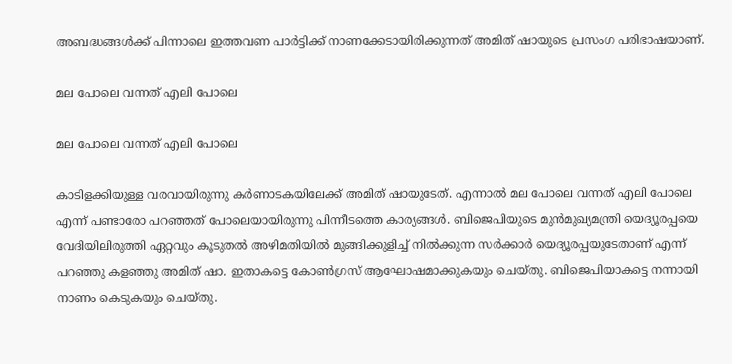അബദ്ധങ്ങള്‍ക്ക് പിന്നാലെ ഇത്തവണ പാര്‍ട്ടിക്ക് നാണക്കേടായിരിക്കുന്നത് അമിത് ഷായുടെ പ്രസംഗ പരിഭാഷയാണ്.

മല പോലെ വന്നത് എലി പോലെ

മല പോലെ വന്നത് എലി പോലെ

കാടിളക്കിയുള്ള വരവായിരുന്നു കര്‍ണാടകയിലേക്ക് അമിത് ഷായുടേത്. എന്നാല്‍ മല പോലെ വന്നത് എലി പോലെ എന്ന് പണ്ടാരോ പറഞ്ഞത് പോലെയായിരുന്നു പിന്നീടത്തെ കാര്യങ്ങള്‍. ബിജെപിയുടെ മുന്‍മുഖ്യമന്ത്രി യെദ്യൂരപ്പയെ വേദിയിലിരുത്തി ഏറ്റവും കൂടുതല്‍ അഴിമതിയില്‍ മുങ്ങിക്കുളിച്ച് നില്‍ക്കുന്ന സര്‍ക്കാര്‍ യെദ്യൂരപ്പയുടേതാണ് എന്ന് പറഞ്ഞു കളഞ്ഞു അമിത് ഷാ. ഇതാകട്ടെ കോണ്‍ഗ്രസ് ആഘോഷമാക്കുകയും ചെയ്തു. ബിജെപിയാകട്ടെ നന്നായി നാണം കെടുകയും ചെയ്തു.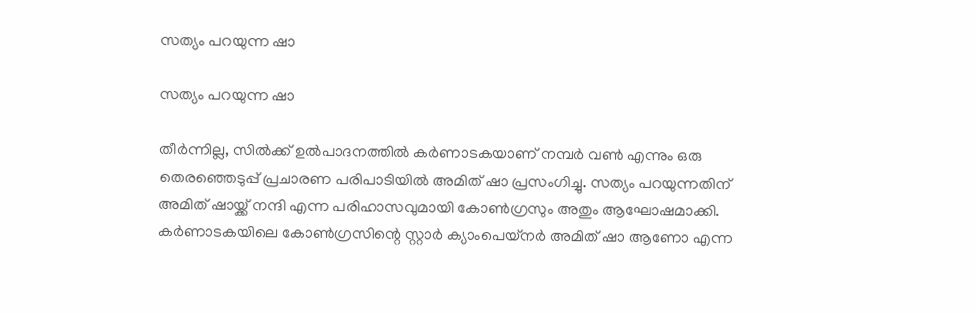സത്യം പറയുന്ന ഷാ

സത്യം പറയുന്ന ഷാ

തീര്‍ന്നില്ല, സില്‍ക്ക് ഉല്‍പാദനത്തില്‍ കര്‍ണാടകയാണ് നമ്പര്‍ വണ്‍ എന്നും ഒരു തെരഞ്ഞെടുപ്പ് പ്രചാരണ പരിപാടിയില്‍ അമിത് ഷാ പ്രസംഗിച്ചു. സത്യം പറയുന്നതിന് അമിത് ഷായ്ക്ക് നന്ദി എന്ന പരിഹാസവുമായി കോണ്‍ഗ്രസും അതും ആഘോഷമാക്കി. കര്‍ണാടകയിലെ കോണ്‍ഗ്രസിന്റെ സ്റ്റാര്‍ ക്യാംപെയ്‌നര്‍ അമിത് ഷാ ആണോ എന്ന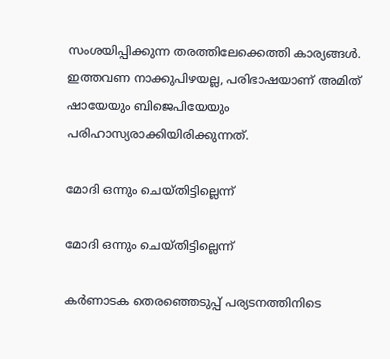സംശയിപ്പിക്കുന്ന തരത്തിലേക്കെത്തി കാര്യങ്ങള്‍. ഇത്തവണ നാക്കുപിഴയല്ല, പരിഭാഷയാണ് അമിത് ഷായേയും ബിജെപിയേയും പരിഹാസ്യരാക്കിയിരിക്കുന്നത്.

മോദി ഒന്നും ചെയ്തിട്ടില്ലെന്ന്

മോദി ഒന്നും ചെയ്തിട്ടില്ലെന്ന്

കര്‍ണാടക തെരഞ്ഞെടുപ്പ് പര്യടനത്തിനിടെ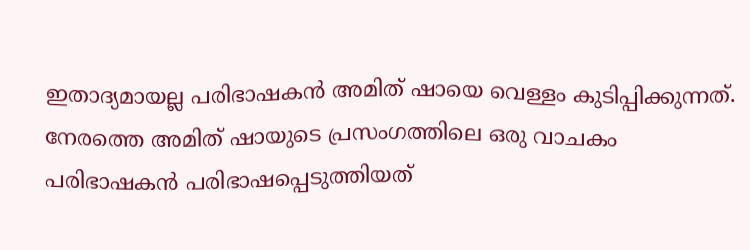ഇതാദ്യമായല്ല പരിഭാഷകന്‍ അമിത് ഷായെ വെള്ളം കുടിപ്പിക്കുന്നത്. നേരത്തെ അമിത് ഷായുടെ പ്രസംഗത്തിലെ ഒരു വാചകം പരിഭാഷകന്‍ പരിഭാഷപ്പെടുത്തിയത്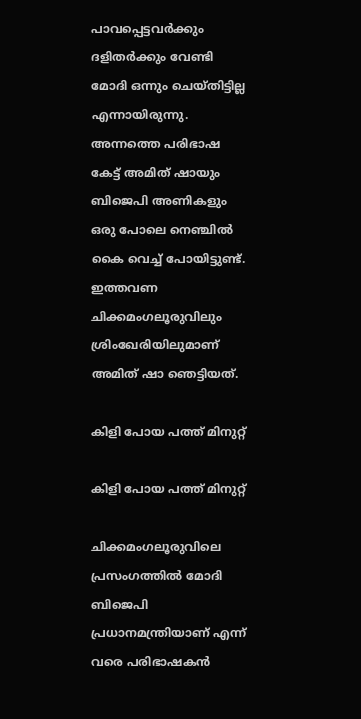പാവപ്പെട്ടവര്‍ക്കും ദളിതര്‍ക്കും വേണ്ടി മോദി ഒന്നും ചെയ്തിട്ടില്ല എന്നായിരുന്നു. അന്നത്തെ പരിഭാഷ കേട്ട് അമിത് ഷായും ബിജെപി അണികളും ഒരു പോലെ നെഞ്ചില്‍ കൈ വെച്ച് പോയിട്ടുണ്ട്. ഇത്തവണ ചിക്കമംഗലൂരുവിലും ശ്രിംഖേരിയിലുമാണ് അമിത് ഷാ ഞെട്ടിയത്.

കിളി പോയ പത്ത് മിനുറ്റ്

കിളി പോയ പത്ത് മിനുറ്റ്

ചിക്കമംഗലൂരുവിലെ പ്രസംഗത്തില്‍ മോദി ബിജെപി പ്രധാനമന്ത്രിയാണ് എന്ന് വരെ പരിഭാഷകന്‍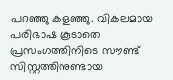പറഞ്ഞു കളഞ്ഞു. വികലമായ പരിഭാഷ കൂടാതെ പ്രസംഗത്തിനിടെ സൗണ്ട് സിസ്റ്റത്തിനുണ്ടായ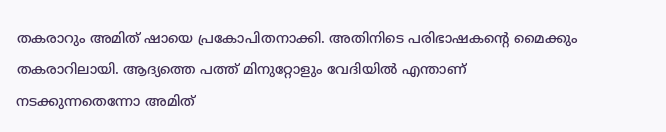തകരാറും അമിത് ഷായെ പ്രകോപിതനാക്കി. അതിനിടെ പരിഭാഷകന്റെ മൈക്കും തകരാറിലായി. ആദ്യത്തെ പത്ത് മിനുറ്റോളും വേദിയില്‍ എന്താണ് നടക്കുന്നതെന്നോ അമിത്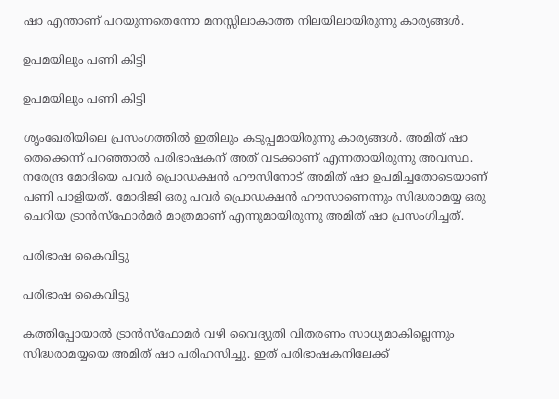ഷാ എന്താണ് പറയുന്നതെന്നോ മനസ്സിലാകാത്ത നിലയിലായിരുന്നു കാര്യങ്ങള്‍.

ഉപമയിലും പണി കിട്ടി

ഉപമയിലും പണി കിട്ടി

ശൃംഖേരിയിലെ പ്രസംഗത്തില്‍ ഇതിലും കടുപ്പമായിരുന്നു കാര്യങ്ങള്‍. അമിത് ഷാ തെക്കെന്ന് പറഞ്ഞാല്‍ പരിഭാഷകന് അത് വടക്കാണ് എന്നതായിരുന്നു അവസ്ഥ. നരേന്ദ്ര മോദിയെ പവര്‍ പ്രൊഡക്ഷന്‍ ഹൗസിനോട് അമിത് ഷാ ഉപമിച്ചതോടെയാണ് പണി പാളിയത്. മോദിജി ഒരു പവര്‍ പ്രൊഡക്ഷന്‍ ഹൗസാണെന്നും സിദ്ധരാമയ്യ ഒരു ചെറിയ ട്രാന്‍സ്‌ഫോര്‍മര്‍ മാത്രമാണ് എന്നുമായിരുന്നു അമിത് ഷാ പ്രസംഗിച്ചത്.

പരിഭാഷ കൈവിട്ടു

പരിഭാഷ കൈവിട്ടു

കത്തിപ്പോയാല്‍ ട്രാന്‍സ്‌ഫോമര്‍ വഴി വൈദ്യുതി വിതരണം സാധ്യമാകില്ലെന്നും സിദ്ധരാമയ്യയെ അമിത് ഷാ പരിഹസിച്ചു. ഇത് പരിഭാഷകനിലേക്ക്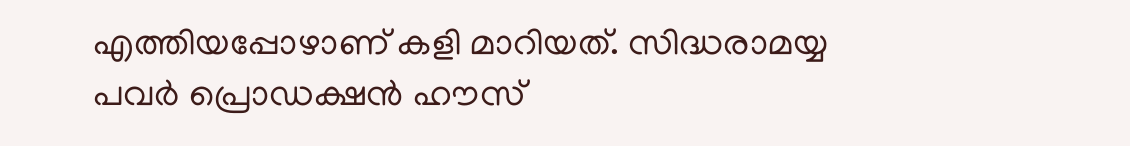എത്തിയപ്പോഴാണ് കളി മാറിയത്. സിദ്ധരാമയ്യ പവര്‍ പ്രൊഡക്ഷന്‍ ഹൗസ്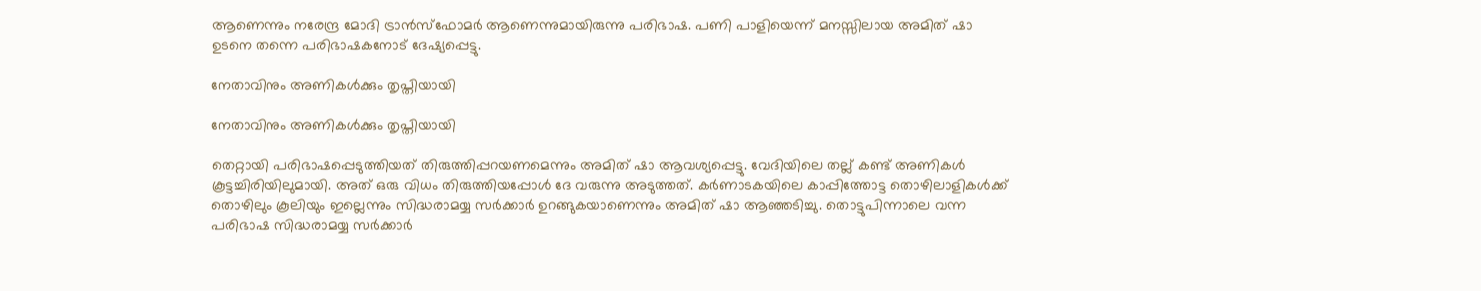ആണെന്നും നരേന്ദ്ര മോദി ട്രാന്‍സ്‌ഫോമര്‍ ആണെന്നുമായിരുന്നു പരിഭാഷ. പണി പാളിയെന്ന് മനസ്സിലായ അമിത് ഷാ ഉടനെ തന്നെ പരിഭാഷകനോട് ദേഷ്യപ്പെട്ടു.

നേതാവിനും അണികൾക്കും തൃപ്തിയായി

നേതാവിനും അണികൾക്കും തൃപ്തിയായി

തെറ്റായി പരിഭാഷപ്പെടുത്തിയത് തിരുത്തിപ്പറയണമെന്നും അമിത് ഷാ ആവശ്യപ്പെട്ടു. വേദിയിലെ തല്ല് കണ്ട് അണികള്‍ കൂട്ടച്ചിരിയിലുമായി. അത് ഒരു വിധം തിരുത്തിയപ്പോള്‍ ദേ വരുന്നു അടുത്തത്. കര്‍ണാടകയിലെ കാപ്പിത്തോട്ട തൊഴിലാളികള്‍ക്ക് തൊഴിലും കൂലിയും ഇല്ലെന്നും സിദ്ധരാമയ്യ സര്‍ക്കാര്‍ ഉറങ്ങുകയാണെന്നും അമിത് ഷാ ആഞ്ഞടിച്ചു. തൊട്ടുപിന്നാലെ വന്ന പരിഭാഷ സിദ്ധരാമയ്യ സര്‍ക്കാര്‍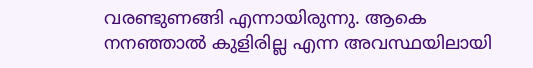വരണ്ടുണങ്ങി എന്നായിരുന്നു. ആകെ നനഞ്ഞാല്‍ കുളിരില്ല എന്ന അവസ്ഥയിലായി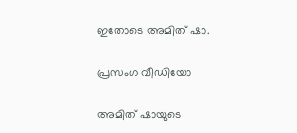ഇതോടെ അമിത് ഷാ.

പ്രസംഗ വീഡിയോ

അമിത് ഷായുടെ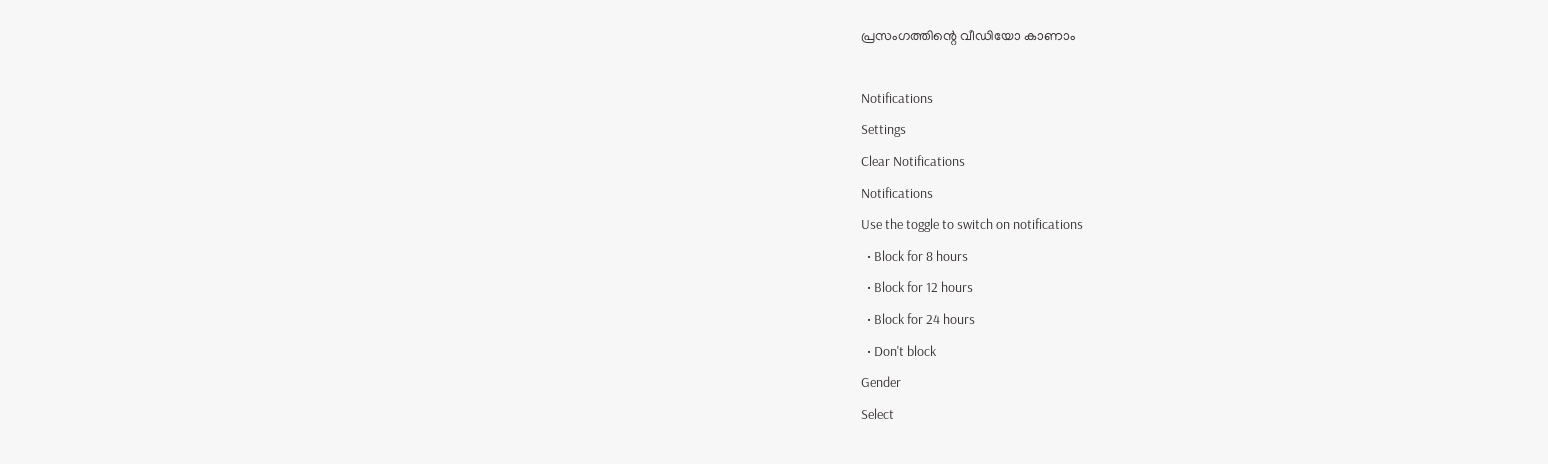പ്രസംഗത്തിന്റെ വീഡിയോ കാണാം

Notifications
Settings
Clear Notifications
Notifications
Use the toggle to switch on notifications
  • Block for 8 hours
  • Block for 12 hours
  • Block for 24 hours
  • Don't block
Gender
Select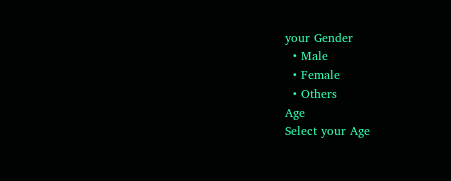your Gender
  • Male
  • Female
  • Others
Age
Select your Age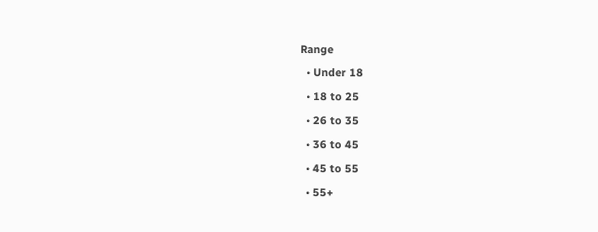Range
  • Under 18
  • 18 to 25
  • 26 to 35
  • 36 to 45
  • 45 to 55
  • 55+